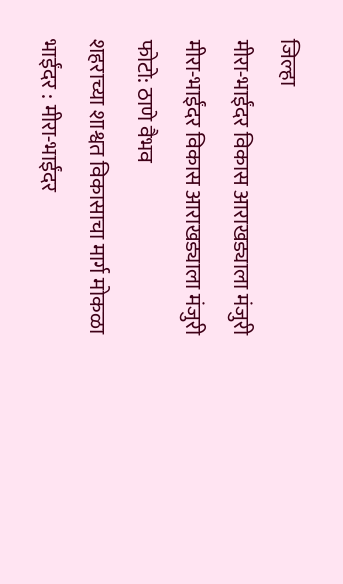जिल्हा
मीरा-भाईंदर विकास आराखड्याला मंजुरी
मीरा-भाईंदर विकास आराखड्याला मंजुरी
फोटो: ठाणे वैभव
शहराच्या शाश्वत विकासाचा मार्ग मोकळा
भाईंदर : मीरा-भाईंदर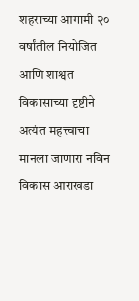शहराच्या आगामी २० वर्षांतील नियोजित आणि शाश्वत विकासाच्या दृष्टीने अत्यंत महत्त्वाचा मानला जाणारा नविन विकास आराखडा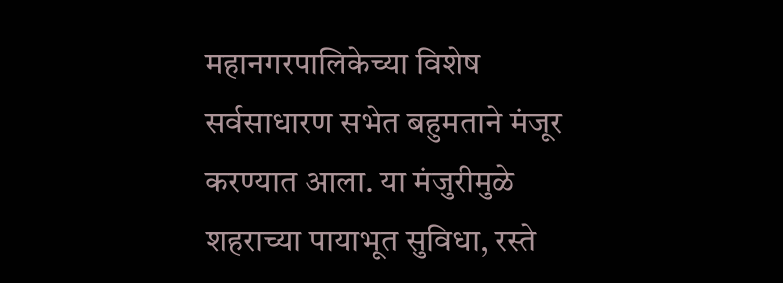महानगरपालिकेच्या विशेष सर्वसाधारण सभेत बहुमताने मंजूर करण्यात आला. या मंजुरीमुळे शहराच्या पायाभूत सुविधा, रस्ते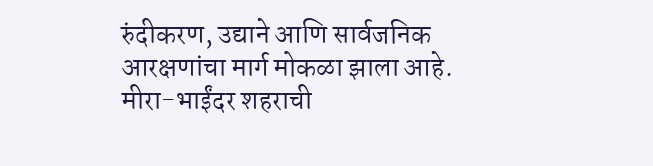रुंदीकरण, उद्याने आणि सार्वजनिक आरक्षणांचा मार्ग मोकळा झाला आहे.
मीरा-भाईंदर शहराची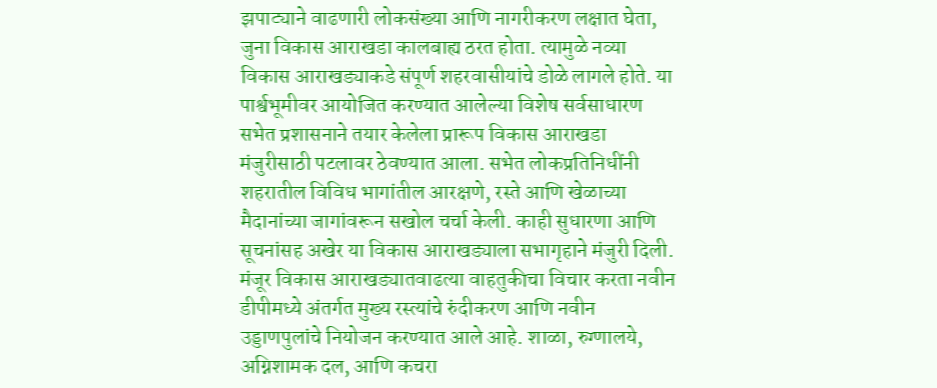झपाट्याने वाढणारी लोकसंख्या आणि नागरीकरण लक्षात घेता, जुना विकास आराखडा कालबाह्य ठरत होता. त्यामुळे नव्या विकास आराखड्याकडे संपूर्ण शहरवासीयांचे डोळे लागले होते. या पार्श्वभूमीवर आयोजित करण्यात आलेल्या विशेष सर्वसाधारण सभेत प्रशासनाने तयार केलेला प्रारूप विकास आराखडा मंजुरीसाठी पटलावर ठेवण्यात आला. सभेत लोकप्रतिनिधींनी शहरातील विविध भागांतील आरक्षणे, रस्ते आणि खेळाच्या मैदानांच्या जागांवरून सखोल चर्चा केली. काही सुधारणा आणि सूचनांसह अखेर या विकास आराखड्याला सभागृहाने मंजुरी दिली.
मंजूर विकास आराखड्यातवाढत्या वाहतुकीचा विचार करता नवीन डीपीमध्ये अंतर्गत मुख्य रस्त्यांचे रुंदीकरण आणि नवीन उड्डाणपुलांचे नियोजन करण्यात आले आहे. शाळा, रुग्णालये, अग्निशामक दल, आणि कचरा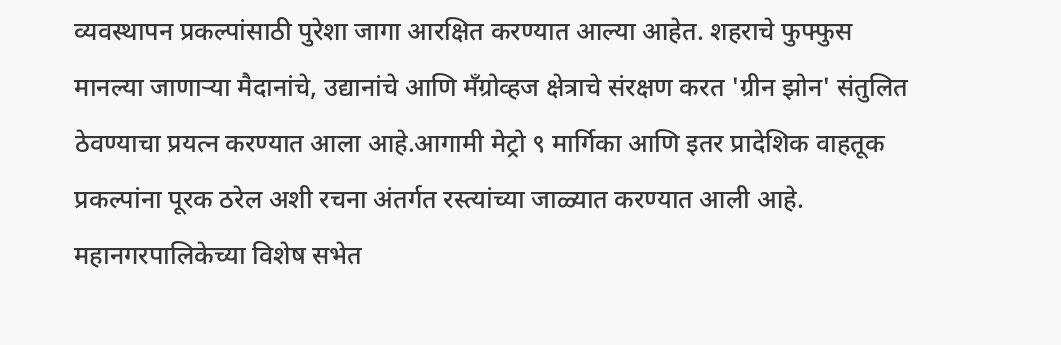व्यवस्थापन प्रकल्पांसाठी पुरेशा जागा आरक्षित करण्यात आल्या आहेत. शहराचे फुफ्फुस मानल्या जाणाऱ्या मैदानांचे, उद्यानांचे आणि मँग्रोव्हज क्षेत्राचे संरक्षण करत 'ग्रीन झोन' संतुलित ठेवण्याचा प्रयत्न करण्यात आला आहे.आगामी मेट्रो ९ मार्गिका आणि इतर प्रादेशिक वाहतूक प्रकल्पांना पूरक ठरेल अशी रचना अंतर्गत रस्त्यांच्या जाळ्यात करण्यात आली आहे.
महानगरपालिकेच्या विशेष सभेत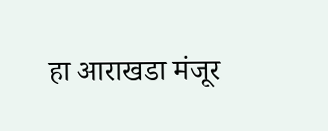हा आराखडा मंजूर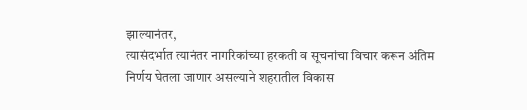झाल्यानंतर,
त्यासंदर्भात त्यानंतर नागरिकांच्या हरकती व सूचनांचा विचार करून अंतिम निर्णय घेतला जाणार असल्याने शहरातील विकास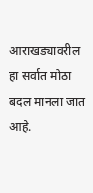आराखड्यावरील हा सर्वात मोठा बदल मानला जात आहे.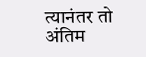त्यानंतर तो अंतिम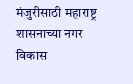मंजुरीसाठी महाराष्ट्र शासनाच्या नगर विकास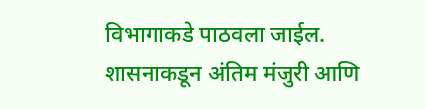विभागाकडे पाठवला जाईल. शासनाकडून अंतिम मंजुरी आणि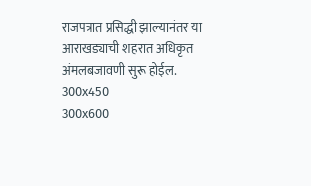राजपत्रात प्रसिद्धी झाल्यानंतर या आराखड्याची शहरात अधिकृत अंमलबजावणी सुरू होईल.
300x450
300x600